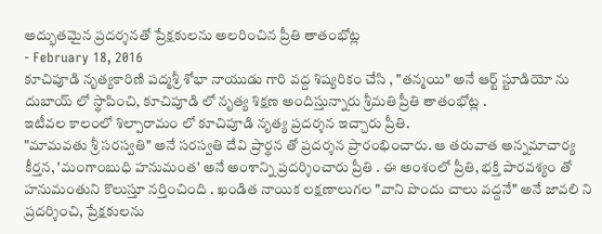అద్భుతమైన ప్రదర్శనతో ప్రేక్షకులను అలరించిన ప్రీతి తాతంభోట్ల
- February 18, 2016
కూచిపూడి నృత్యకారిణి పద్మశ్రీ శోభా నాయుడు గారి వద్ద శిష్యరికం చేసి , "తన్మయి" అనే ఆర్ట్ స్టూడియో ను దుబాయ్ లో స్థాపించి, కూచిపూడి లో నృత్య శిక్షణ అందిస్తున్నారు శ్రీమతి ప్రీతి తాతంభోట్ల .
ఇటీవల కాలంలో శిల్పారామం లో కూచిపూడి నృత్య ప్రదర్శన ఇచ్చారు ప్రీతి.
"మామవతు శ్రీ సరస్వతి" అనే సరస్వతి దేవి ప్రార్థన తో ప్రదర్శన ప్రారంభించారు. ఆ తరువాత అన్నమాచార్య కీర్తన, 'మంగాంబుధి హనుమంత' అనే అంశాన్ని ప్రదర్శించారు ప్రీతి . ఈ అంశంలో ప్రీతి, భక్తి పారవశ్యం తో హనుమంతుని కొలుస్తూ నర్తించింది . ఖండిత నాయిక లక్షణాలుగల "వాని పొందు చాలు వద్దనే" అనే జావలి ని ప్రదర్శించి, ప్రేక్షకులను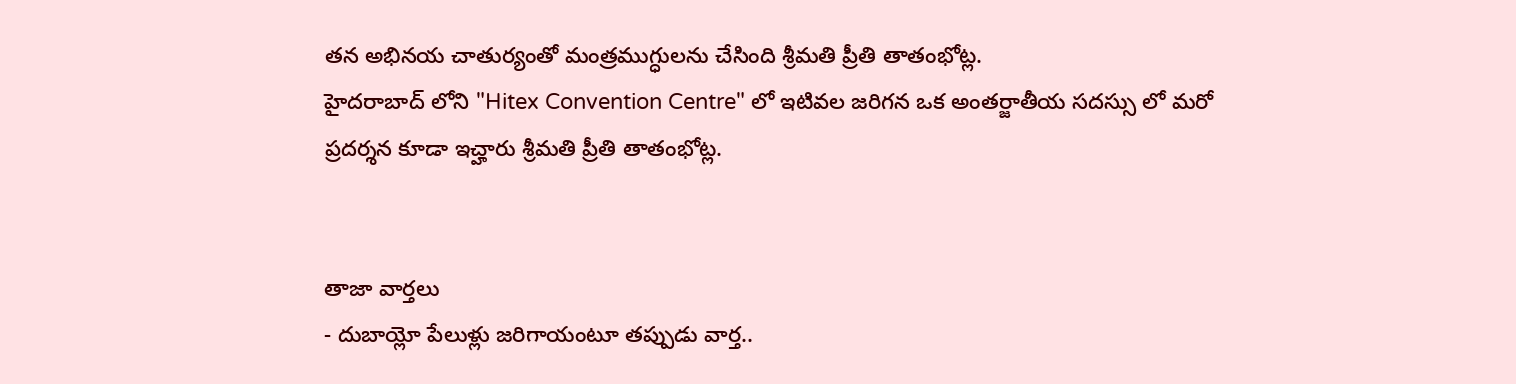తన అభినయ చాతుర్యంతో మంత్రముగ్ధులను చేసింది శ్రీమతి ప్రీతి తాతంభోట్ల.
హైదరాబాద్ లోని "Hitex Convention Centre" లో ఇటివల జరిగన ఒక అంతర్జాతీయ సదస్సు లో మరో ప్రదర్శన కూడా ఇచ్హారు శ్రీమతి ప్రీతి తాతంభోట్ల.


తాజా వార్తలు
- దుబాయ్లో పేలుళ్లు జరిగాయంటూ తప్పుడు వార్త..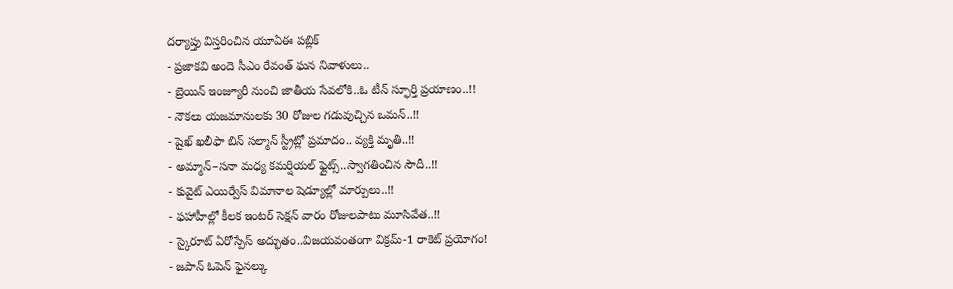దర్యాప్తు విస్తరించిన యూఏఈ పబ్లిక్
- ప్రజాకవి అందె సీఎం రేవంత్ ఘన నివాళులు..
- బ్రెయిన్ ఇంజ్యూరీ నుంచి జాతీయ సేవలోకి..ఓ టీన్ స్ఫూర్తి ప్రయాణం..!!
- నౌకలు యజమానులకు 30 రోజుల గడువుచ్చిన ఒమన్..!!
- షైఖ్ ఖలీఫా బిన్ సల్మాన్ స్ట్రీట్లో ప్రమాదం.. వ్యక్తి మృతి..!!
- అమ్మాన్–సనా మధ్య కమర్షియల్ ఫ్లైట్స్..స్వాగతించిన సౌదీ..!!
- కువైట్ ఎయిర్వేస్ విమానాల షెడ్యూల్లో మార్పులు..!!
- ఫహాహీల్లో కీలక ఇంటర్ సెక్షన్ వారం రోజులపాటు మూసివేత..!!
- స్కైరూట్ ఏరోస్పేస్ అద్భుతం..విజయవంతంగా విక్రమ్-1 రాకెట్ ప్రయోగం!
- జపాన్ ఓపెన్ ఫైనల్కు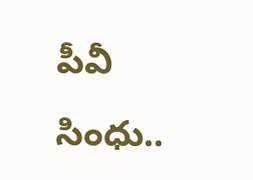పీవీ సింధు..